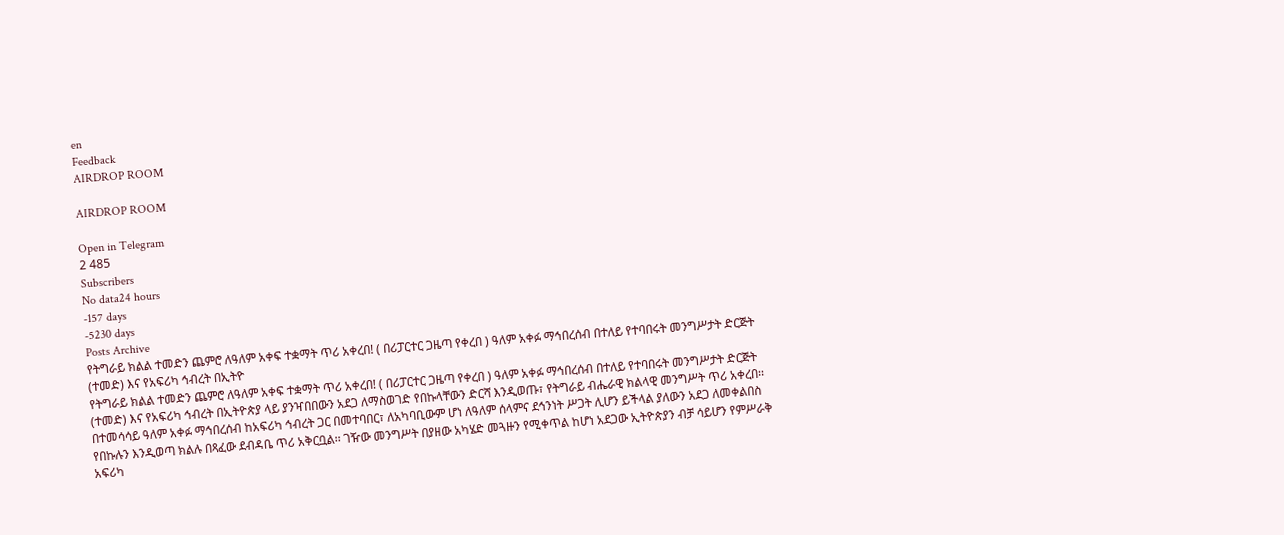en
Feedback
AIRDROP ROOM

AIRDROP ROOM

Open in Telegram
2 485
Subscribers
No data24 hours
-157 days
-5230 days
Posts Archive
የትግራይ ክልል ተመድን ጨምሮ ለዓለም አቀፍ ተቋማት ጥሪ አቀረበ! ( በሪፓርተር ጋዜጣ የቀረበ ) ዓለም አቀፉ ማኅበረሰብ በተለይ የተባበሩት መንግሥታት ድርጅት (ተመድ) እና የአፍሪካ ኅብረት በኢትዮ
የትግራይ ክልል ተመድን ጨምሮ ለዓለም አቀፍ ተቋማት ጥሪ አቀረበ! ( በሪፓርተር ጋዜጣ የቀረበ ) ዓለም አቀፉ ማኅበረሰብ በተለይ የተባበሩት መንግሥታት ድርጅት (ተመድ) እና የአፍሪካ ኅብረት በኢትዮጵያ ላይ ያንዣበበውን አደጋ ለማስወገድ የበኩላቸውን ድርሻ እንዲወጡ፣ የትግራይ ብሔራዊ ክልላዊ መንግሥት ጥሪ አቀረበ፡፡ በተመሳሳይ ዓለም አቀፉ ማኅበረሰብ ከአፍሪካ ኅብረት ጋር በመተባበር፣ ለአካባቢውም ሆነ ለዓለም ሰላምና ደኅንነት ሥጋት ሊሆን ይችላል ያለውን አደጋ ለመቀልበስ የበኩሉን እንዲወጣ ክልሉ በጻፈው ደብዳቤ ጥሪ አቅርቧል፡፡ ገዥው መንግሥት በያዘው አካሄድ መጓዙን የሚቀጥል ከሆነ አደጋው ኢትዮጵያን ብቻ ሳይሆን የምሥራቅ አፍሪካ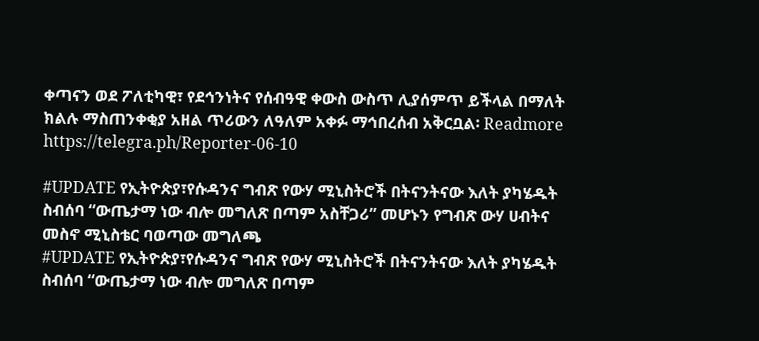ቀጣናን ወደ ፖለቲካዊ፣ የደኅንነትና የሰብዓዊ ቀውስ ውስጥ ሊያሰምጥ ይችላል በማለት ክልሉ ማስጠንቀቂያ አዘል ጥሪውን ለዓለም አቀፉ ማኅበረሰብ አቅርቧል፡ Readmore https://telegra.ph/Reporter-06-10

#UPDATE የኢትዮጵያ፣የሱዳንና ግብጽ የውሃ ሚኒስትሮች በትናንትናው እለት ያካሄዱት ስብሰባ “ውጤታማ ነው ብሎ መግለጽ በጣም አስቸጋሪ” መሆኑን የግብጽ ውሃ ሀብትና መስኖ ሚኒስቴር ባወጣው መግለጫ
#UPDATE የኢትዮጵያ፣የሱዳንና ግብጽ የውሃ ሚኒስትሮች በትናንትናው እለት ያካሄዱት ስብሰባ “ውጤታማ ነው ብሎ መግለጽ በጣም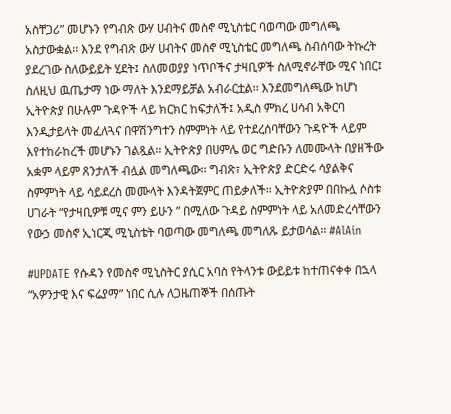አስቸጋሪ” መሆኑን የግብጽ ውሃ ሀብትና መስኖ ሚኒስቴር ባወጣው መግለጫ አስታውቋል፡፡ እንደ የግብጽ ውሃ ሀብትና መስኖ ሚኒስቴር መግለጫ ስብሰባው ትኩረት ያደረገው ስለውይይት ሂደት፤ ስለመወያያ ነጥቦችና ታዛቢዎች ስለሚኖራቸው ሚና ነበር፤ ስለዚህ ዉጤታማ ነው ማለት እንደማይቻል አብራርቷል፡፡ እንደመግለጫው ከሆነ ኢትዮጵያ በሁሉም ጉዳዮች ላይ ክርክር ከፍታለች፤ አዲስ ምክረ ሀሳብ አቅርባ እንዲታይላት መፈለጓና በዋሽንግተን ስምምነት ላይ የተደረሰባቸውን ጉዳዮች ላይም እየተከራከረች መሆኑን ገልጿል፡፡ ኢትዮጵያ በሀምሌ ወር ግድቡን ለመሙላት በያዘችው አቋም ላይም ጸንታለች ብሏል መግለጫው፡፡ ግብጽ፣ ኢትዮጵያ ድርድሩ ሳያልቅና ስምምነት ላይ ሳይደረስ መሙላት እንዳትጀምር ጠይቃለች። ኢትዮጵያም በበኩሏ ሶስቱ ሀገራት “የታዛቢዎቹ ሚና ምን ይሁን ” በሚለው ጉዳይ ስምምነት ላይ አለመድረሳቸውን የውኃ መስኖ ኢነርጂ ሚኒስቴት ባወጣው መግለጫ መግለጹ ይታወሳል፡፡ #AlAin

#UPDATE የሱዳን የመስኖ ሚኒስትር ያሲር አባስ የትላንቱ ውይይቱ ከተጠናቀቀ በኋላ “አዎንታዊ እና ፍሬያማ” ነበር ሲሉ ለጋዜጠኞች በሰጡት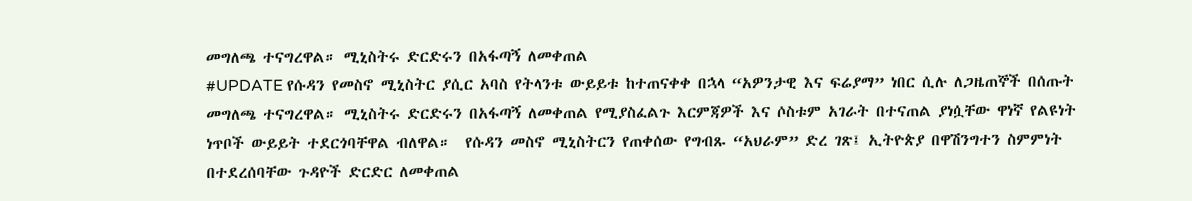መግለጫ ተናግረዋል። ሚኒስትሩ ድርድሩን በአፋጣኝ ለመቀጠል
#UPDATE የሱዳን የመስኖ ሚኒስትር ያሲር አባስ የትላንቱ ውይይቱ ከተጠናቀቀ በኋላ “አዎንታዊ እና ፍሬያማ” ነበር ሲሉ ለጋዜጠኞች በሰጡት መግለጫ ተናግረዋል። ሚኒስትሩ ድርድሩን በአፋጣኝ ለመቀጠል የሚያስፈልጉ እርምጃዎች እና ሶስቱም አገራት በተናጠል ያነሷቸው ዋነኛ የልዩነት ነጥቦች ውይይት ተደርጎባቸዋል ብለዋል።  የሱዳን መስኖ ሚኒስትርን የጠቀሰው የግብጹ “አህራም” ድረ ገጽ፤ ኢትዮጵያ በዋሽንግተን ስምምነት በተደረሰባቸው ጉዳዮች ድርድር ለመቀጠል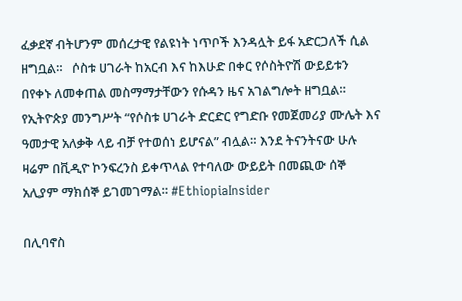ፈቃደኛ ብትሆንም መሰረታዊ የልዩነት ነጥቦች እንዳሏት ይፋ አድርጋለች ሲል ዘግቧል።   ሶስቱ ሀገራት ከአርብ እና ከእሁድ በቀር የሶስትዮሽ ውይይቱን በየቀኑ ለመቀጠል መስማማታቸውን የሱዳን ዜና አገልግሎት ዘግቧል። የኢትዮጵያ መንግሥት “የሶስቱ ሀገራት ድርድር የግድቡ የመጀመሪያ ሙሌት እና ዓመታዊ አለቃቅ ላይ ብቻ የተወሰነ ይሆናል” ብሏል። እንደ ትናንትናው ሁሉ ዛሬም በቪዲዮ ኮንፍረንስ ይቀጥላል የተባለው ውይይት በመጪው ሰኞ አሊያም ማክሰኞ ይገመገማል። #EthiopiaInsider

በሊባኖስ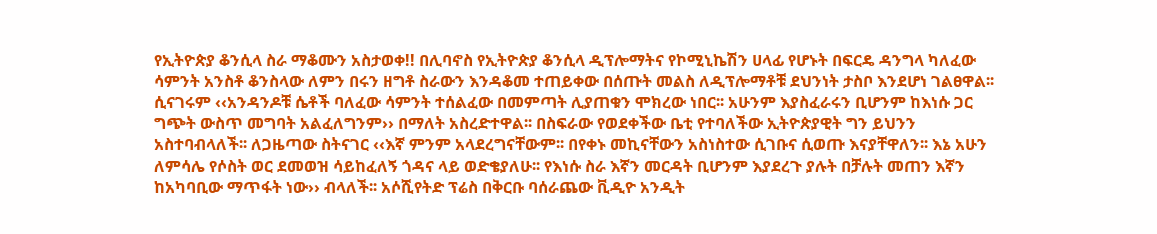የኢትዮጵያ ቆንሲላ ስራ ማቆሙን አስታወቀ!! በሊባኖስ የኢትዮጵያ ቆንሲላ ዲፕሎማትና የኮሚኒኬሽን ሀላፊ የሆኑት በፍርዴ ዳንግላ ካለፈው ሳምንት አንስቶ ቆንስላው ለምን በሩን ዘግቶ ስራውን እንዳቆመ ተጠይቀው በሰጡት መልስ ለዲፕሎማቶቹ ደህንነት ታስቦ እንደሆነ ገልፀዋል፡፡ ሲናገሩም ‹‹አንዳንዶቹ ሴቶች ባለፈው ሳምንት ተሰልፈው በመምጣት ሊያጠቁን ሞክረው ነበር፡፡ አሁንም እያስፈራሩን ቢሆንም ከእነሱ ጋር ግጭት ውስጥ መግባት አልፈለግንም›› በማለት አስረድተዋል፡፡ በስፍራው የወደቀችው ቤቲ የተባለችው ኢትዮጵያዊት ግን ይህንን አስተባብላለች፡፡ ለጋዜጣው ስትናገር ‹‹እኛ ምንም አላደረግናቸውም፡፡ በየቀኑ መኪናቸውን አስነስተው ሲገቡና ሲወጡ እናያቸዋለን፡፡ እኔ አሁን ለምሳሌ የሶስት ወር ደመወዝ ሳይከፈለኝ ጎዳና ላይ ወድቄያለሁ፡፡ የእነሱ ስራ እኛን መርዳት ቢሆንም እያደረጉ ያሉት በቻሉት መጠን እኛን ከአካባቢው ማጥፋት ነው›› ብላለች፡፡ አሶሺየትድ ፕሬስ በቅርቡ ባሰራጨው ቪዲዮ አንዲት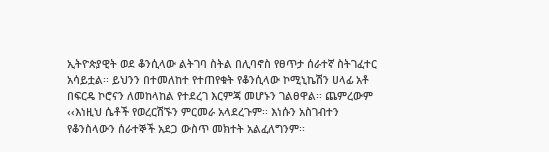ኢትዮጵያዊት ወደ ቆንሲላው ልትገባ ስትል በሊባኖስ የፀጥታ ሰራተኛ ስትገፈተር አሳይቷል፡፡ ይህንን በተመለከተ የተጠየቁት የቆንሲላው ኮሚኒኬሽን ሀላፊ አቶ በፍርዴ ኮሮናን ለመከላከል የተደረገ እርምጃ መሆኑን ገልፀዋል፡፡ ጨምረውም ‹‹እነዚህ ሴቶች የወረርሽኙን ምርመራ አላደረጉም፡፡ እነሱን አስገብተን የቆንስላውን ሰራተኞች አደጋ ውስጥ መክተት አልፈለግንም፡፡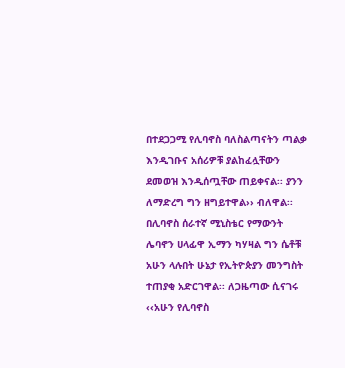በተደጋጋሚ የሊባኖስ ባለስልጣናትን ጣልቃ እንዲገቡና አሰሪዎቹ ያልከፈሏቸውን ደመወዝ እንዲሰጧቸው ጠይቀናል፡፡ ያንን ለማድረግ ግን ዘግይተዋል›› ብለዋል፡፡ በሊባኖስ ሰራተኛ ሚኒስቴር የማውንት ሌባኖን ሀላፊዋ ኢማን ካሃዛል ግን ሴቶቹ አሁን ላሉበት ሁኔታ የኢትዮጵያን መንግስት ተጠያቂ አድርገዋል፡፡ ለጋዜጣው ሲናገሩ ‹‹አሁን የሊባኖስ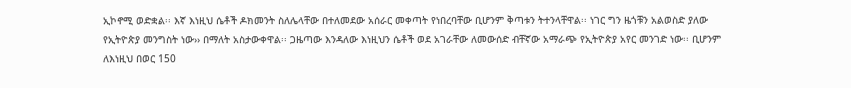ኢኮኖሚ ወድቋል፡፡ እኛ እነዚህ ሴቶች ዶክመንት ስለሌላቸው በተለመደው አሰራር መቀጣት የነበረባቸው ቢሆንም ቅጣቱን ትተንላቸዋል፡፡ ነገር ግን ዜጎቹን አልወስድ ያለው የኢትዮጵያ መንግስት ነው›› በማለት አስታውቀዋል፡፡ ጋዜጣው እንዳለው እነዚህን ሴቶች ወደ አገራቸው ለመውሰድ ብቸኛው አማራጭ የኢትዮጵያ አየር መንገድ ነው፡፡ ቢሆንም ለእነዚህ በወር 150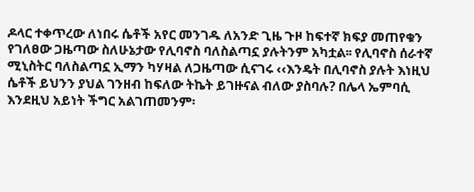ዶላር ተቀጥረው ለነበሩ ሴቶች አየር መንገዱ ለአንድ ጊዜ ጉዞ ከፍተኛ ክፍያ መጠየቁን የገለፀው ጋዜጣው ስለሁኔታው የሊባኖስ ባለስልጣኗ ያሉትንም አካቷል፡፡ የሊባኖስ ሰራተኛ ሚኒስትር ባለስልጣኗ ኢማን ካሃዛል ለጋዜጣው ሲናገሩ ‹‹እንዴት በሊባኖስ ያሉት እነዚህ ሴቶች ይህንን ያህል ገንዘብ ከፍለው ትኬት ይገዙናል ብለው ያስባሉ? በሌላ ኤምባሲ እንደዚህ አይነት ችግር አልገጠመንም፡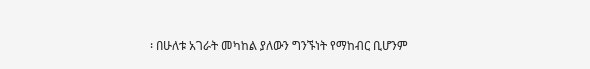፡ በሁለቱ አገራት መካከል ያለውን ግንኙነት የማከብር ቢሆንም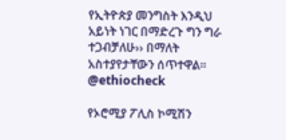የኢትዮጵያ መንግስት እንዲህ አይነት ነገር በማድረጉ ግን ግራ ተጋብቻለሁ›› በማለት አስተያየታቸውን ሰጥተዋል፡፡ @ethiocheck

የኦሮሚያ ፖሊስ ኮሚሽን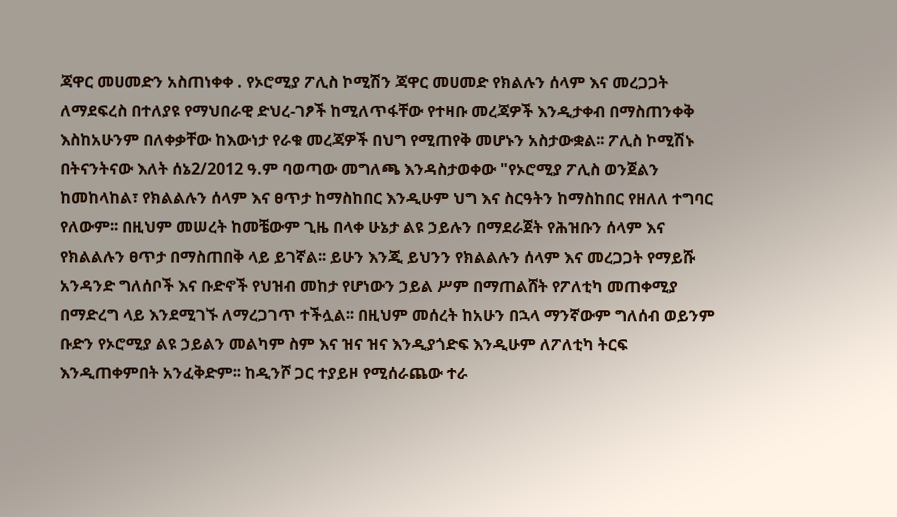ጃዋር መሀመድን አስጠነቀቀ . የኦሮሚያ ፖሊስ ኮሚሽን ጃዋር መሀመድ የክልሉን ሰላም እና መረጋጋት ለማደፍረስ በተለያዩ የማህበራዊ ድህረ-ገፆች ከሚለጥፋቸው የተዛቡ መረጃዎች እንዲታቀብ በማስጠንቀቅ እስከአሁንም በለቀቃቸው ከእውነታ የራቁ መረጃዎች በህግ የሚጠየቅ መሆኑን አስታውቋል፡፡ ፖሊስ ኮሚሽኑ በትናንትናው እለት ሰኔ2/2012 ዓ.ም ባወጣው መግለጫ እንዳስታወቀው "የኦሮሚያ ፖሊስ ወንጀልን ከመከላከል፣ የክልልሉን ሰላም እና ፀጥታ ከማስከበር እንዲሁም ህግ እና ስርዓትን ከማስከበር የዘለለ ተግባር የለውም፡፡ በዚህም መሠረት ከመቼውም ጊዜ በላቀ ሁኔታ ልዩ ኃይሉን በማደራጀት የሕዝቡን ሰላም እና የክልልሉን ፀጥታ በማስጠበቅ ላይ ይገኛል፡፡ ይሁን እንጂ ይህንን የክልልሉን ሰላም እና መረጋጋት የማይሹ አንዳንድ ግለሰቦች እና ቡድኖች የህዝብ መከታ የሆነውን ኃይል ሥም በማጠልሸት የፖለቲካ መጠቀሚያ በማድረግ ላይ እንደሚገኙ ለማረጋገጥ ተችሏል፡፡ በዚህም መሰረት ከአሁን በኋላ ማንኛውም ግለሰብ ወይንም ቡድን የኦሮሚያ ልዩ ኃይልን መልካም ስም እና ዝና ዝና እንዲያጎድፍ እንዲሁም ለፖለቲካ ትርፍ እንዲጠቀምበት አንፈቅድም፡፡ ከዲንሾ ጋር ተያይዞ የሚሰራጨው ተራ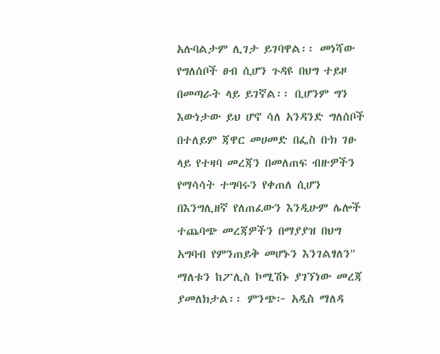አሉባልታም ሊገታ ይገባዋል፡፡ መነሻው የግለሰቦች ፀብ ሲሆን ጉዳዩ በህግ ተይዞ በመጣራት ላይ ይገኛል፡፡ ቢሆንም ግን እውነታው ይህ ሆኖ ሳለ አንዳንድ ግለሰቦች በተለይም ጃዋር መሀመድ በፌስ ቡክ ገፁ ላይ የተዛባ መረጃን በመለጠፍ ብዙዎችን የማሳሳት ተግባሩን የቀጠለ ሲሆን በእንግሊዘኛ የለጠፈውን እንዲሁም ሌሎች ተጨባጭ መረጃዎችን በማያያዝ በህግ አግባብ የምንጠይቅ መሆኑን እንገልፃለን" ማለቱን ከፖሊስ ኮሚሽኑ ያገኘነው መረጃ ያመለክታል፡፡ ምንጭ፦ አዲስ ማለዳ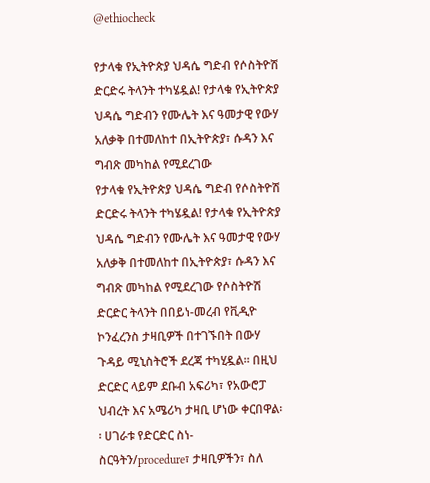@ethiocheck

የታላቁ የኢትዮጵያ ህዳሴ ግድብ የሶስትዮሽ ድርድሩ ትላንት ተካሄዷል! የታላቁ የኢትዮጵያ ህዳሴ ግድብን የሙሌት እና ዓመታዊ የውሃ አለቃቅ በተመለከተ በኢትዮጵያ፣ ሱዳን እና ግብጽ መካከል የሚደረገው
የታላቁ የኢትዮጵያ ህዳሴ ግድብ የሶስትዮሽ ድርድሩ ትላንት ተካሄዷል! የታላቁ የኢትዮጵያ ህዳሴ ግድብን የሙሌት እና ዓመታዊ የውሃ አለቃቅ በተመለከተ በኢትዮጵያ፣ ሱዳን እና ግብጽ መካከል የሚደረገው የሶስትዮሽ ድርድር ትላንት በበይነ-መረብ የቪዲዮ ኮንፈረንስ ታዛቢዎች በተገኙበት በውሃ ጉዳይ ሚኒስትሮች ደረጃ ተካሂዷል። በዚህ ድርድር ላይም ደቡብ አፍሪካ፣ የአውሮፓ ህብረት እና አሜሪካ ታዛቢ ሆነው ቀርበዋል፡፡ ሀገራቱ የድርድር ስነ-ስርዓትን/procedure፣ ታዛቢዎችን፣ ስለ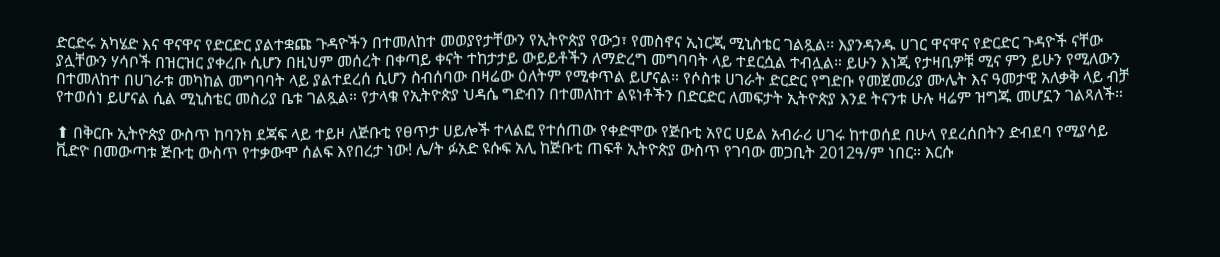ድርድሩ አካሄድ እና ዋናዋና የድርድር ያልተቋጩ ጉዳዮችን በተመለከተ መወያየታቸውን የኢትዮጵያ የውኃ፣ የመስኖና ኢነርጂ ሚኒስቴር ገልጿል፡፡ እያንዳንዱ ሀገር ዋናዋና የድርድር ጉዳዮች ናቸው ያሏቸውን ሃሳቦች በዝርዝር ያቀረቡ ሲሆን በዚህም መሰረት በቀጣይ ቀናት ተከታታይ ውይይቶችን ለማድረግ መግባባት ላይ ተደርሷል ተብሏል። ይሁን እነጂ የታዛቢዎቹ ሚና ምን ይሁን የሚለውን በተመለከተ በሀገራቱ መካከል መግባባት ላይ ያልተደረሰ ሲሆን ስብሰባው በዛሬው ዕለትም የሚቀጥል ይሆናል። የሶስቱ ሀገራት ድርድር የግድቡ የመጀመሪያ ሙሌት እና ዓመታዊ አለቃቅ ላይ ብቻ የተወሰነ ይሆናል ሲል ሚኒስቴር መስሪያ ቤቱ ገልጿል። የታላቁ የኢትዮጵያ ህዳሴ ግድብን በተመለከተ ልዩነቶችን በድርድር ለመፍታት ኢትዮጵያ እንደ ትናንቱ ሁሉ ዛሬም ዝግጁ መሆኗን ገልጻለች።

⬆ በቅርቡ ኢትዮጵያ ውስጥ ከባንክ ደጃፍ ላይ ተይዞ ለጅቡቲ የፀጥታ ሀይሎች ተላልፎ የተሰጠው የቀድሞው የጅቡቲ አየር ሀይል አብራሪ ሀገሩ ከተወሰደ በሁላ የደረሰበትን ድብደባ የሚያሳይ ቪድዮ በመውጣቱ ጅቡቲ ውስጥ የተቃውሞ ሰልፍ እየበረታ ነው! ሌ/ት ፉአድ ዩሱፍ አሊ ከጅቡቲ ጠፍቶ ኢትዮጵያ ውስጥ የገባው መጋቢት 2012ዓ/ም ነበር። እርሱ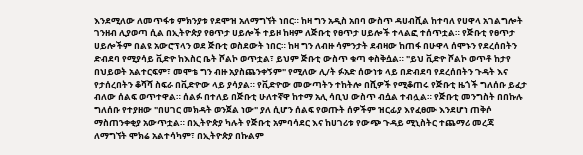እንደሚለው ለመጥፋቱ ምክንያቱ የደሞዝ አለማግኘት ነበር። ከዛ ግን አዲስ አበባ ውስጥ ዳሀብሺል ከተባለ የሀዋላ አገልግሎት ገንዘብ ሊያወጣ ሲል በኢትዮጵያ የፀጥታ ሀይሎች ተይዞ ከዛም ለጅቡቲ የፀጥታ ሀይሎች ተላልፎ ተሰጥቷል። የጅቡቲ የፀጥታ ሀይሎችም በልዩ አውሮፕላን ወደ ጅቡቲ ወስደውት ነበር። ከዛ ግን ለብዙ ሳምንታት ደብዛው ከጠፋ በሁዋላ ሰሞኑን የደረሰበትን ድብደባ የሚያሳይ ቪድዮ ከእስር ቤት ሾልኮ ወጥቷል፣ ይህም ጅቡቲ ውስጥ ቁጣ ቀስቅሷል። "ይህ ቪድዮ ሾልኮ ወጥቶ ከታየ በህይወት አልተርፍም፣ መሞቴ ግን ብዙ አያስጨንቀኝም" የሚለው ሊ/ት ፉአድ ሰውነቱ ላይ በድብደባ የደረሰበትን ጉዳት እና የታሰረበትን ቆሻሻ ስፍራ በቪድዮው ላይ ያሳያል። የቪድዮው መውጣትን ተከትሎ በሺዎች የሚቆጠሩ የጅቡቲ ዜጎች ግለሰቡ ይፈታ ብለው ሰልፍ ወጥተዋል። ሰልፉ በተለይ በጅቡቲ ሁለተኛዋ ከተማ አሊ ሳቢህ ውስጥ ብሷል ተብሏል። የጅቡቲ መንግስት በበኩሉ ግለሰቡ የተያዘው "በሀገር መክዳት ወንጀል ነው" ያለ ሲሆን ሰልፍ የወጡት ሰዎችም ዝርፊያ እየፈፀሙ እንደሆነ ጠቅሶ ማስጠንቀቂያ አውጥቷል። በኢትዮጵያ ካሉት የጅቡቲ አምባሳደር እና ከሀገሪቱ የውጭ ጉዳይ ሚኒስትር ተጨማሪ መረጃ ለማግኘት ሞክሬ አልተሳካም፣ በኢትዮጵያ በኩልም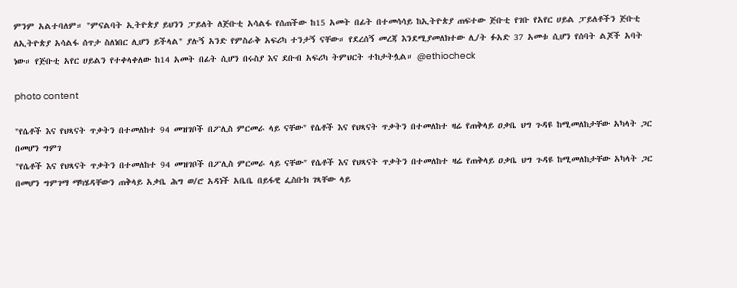ምንም አልተባለም። "ምናልባት ኢትዮጵያ ይህንን ፓይለት ለጅቡቲ አሳልፋ የሰጠችው ከ15 አመት በፊት በተመሳሳይ ከኢትዮጵያ ጠፍተው ጅቡቲ የገቡ የአየር ሀይል ፓይለቶችን ጅቡቲ ለኢትዮጵያ አሳልፋ ሰጥታ ስለነበር ሊሆን ይችላል" ያሉኝ አንድ የምስራቅ አፍሪካ ተንታኝ ናቸው። የደረሰኝ መረጃ እንደሚያመለክተው ሊ/ት ፉአድ 37 አመቱ ሲሆን የሰባት ልጆች አባት ነው። የጅቡቲ አየር ሀይልን የተቀላቀለው ከ14 አመት በፊት ሲሆን በሩስያ እና ደቡብ አፍሪካ ትምህርት ተከታትሏል። @ethiocheck

photo content

"የሴቶች እና የህጻናት ጥቃትን በተመለከተ 94 መዝገቦች በፖሊስ ምርመራ ላይ ናቸው" የሴቶች እና የህጻናት ጥቃትን በተመለከተ ዛሬ የጠቅላይ ዐቃቤ ህግ ጉዳዩ ከሚመለከታቸው አካላት ጋር በመሆን ግምገ
"የሴቶች እና የህጻናት ጥቃትን በተመለከተ 94 መዝገቦች በፖሊስ ምርመራ ላይ ናቸው" የሴቶች እና የህጻናት ጥቃትን በተመለከተ ዛሬ የጠቅላይ ዐቃቤ ህግ ጉዳዩ ከሚመለከታቸው አካላት ጋር በመሆን ግምገማ ማካሄዳቸውን ጠቅላይ አቃቤ ሕግ ወ/ሮ አዳነች አቤቤ በይፋዊ ፌስቡክ ገጻቸው ላይ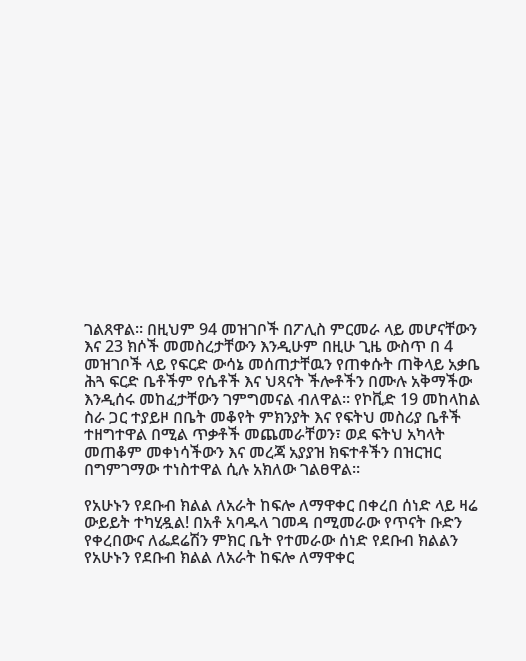ገልጸዋል። በዚህም 94 መዝገቦች በፖሊስ ምርመራ ላይ መሆናቸውን እና 23 ክሶች መመስረታቸውን እንዲሁም በዚሁ ጊዜ ውስጥ በ 4 መዝገቦች ላይ የፍርድ ውሳኔ መሰጠታቸዉን የጠቀሱት ጠቅላይ አቃቤ ሕጓ ፍርድ ቤቶችም የሴቶች እና ህጻናት ችሎቶችን በሙሉ አቅማችው እንዲሰሩ መከፈታቸውን ገምግመናል ብለዋል። የኮቪድ 19 መከላከል ስራ ጋር ተያይዞ በቤት መቆየት ምክንያት እና የፍትህ መስሪያ ቤቶች ተዘግተዋል በሚል ጥቃቶች መጨመራቸወን፣ ወደ ፍትህ አካላት መጠቆም መቀነሳችውን እና መረጃ አያያዝ ክፍተቶችን በዝርዝር በግምገማው ተነስተዋል ሲሉ አክለው ገልፀዋል።

የአሁኑን የደቡብ ክልል ለአራት ከፍሎ ለማዋቀር በቀረበ ሰነድ ላይ ዛሬ ውይይት ተካሂዷል! በአቶ አባዱላ ገመዳ በሚመራው የጥናት ቡድን የቀረበውና ለፌደሬሽን ምክር ቤት የተመራው ሰነድ የደቡብ ክልልን
የአሁኑን የደቡብ ክልል ለአራት ከፍሎ ለማዋቀር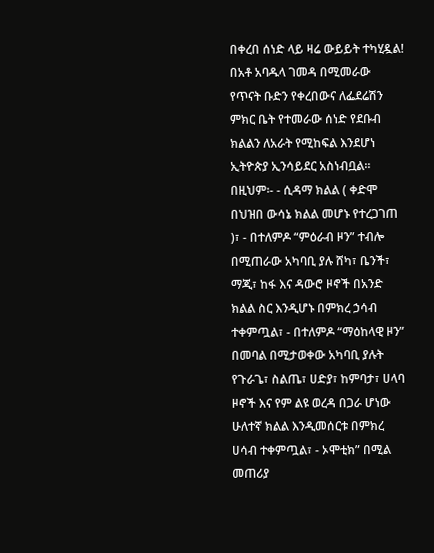በቀረበ ሰነድ ላይ ዛሬ ውይይት ተካሂዷል! በአቶ አባዱላ ገመዳ በሚመራው የጥናት ቡድን የቀረበውና ለፌደሬሽን ምክር ቤት የተመራው ሰነድ የደቡብ ክልልን ለአራት የሚከፍል እንደሆነ ኢትዮጵያ ኢንሳይደር አስነብቧል፡፡ በዚህም፡- - ሲዳማ ክልል ( ቀድሞ በህዝበ ውሳኔ ክልል መሆኑ የተረጋገጠ )፣ - በተለምዶ “ምዕራብ ዞን” ተብሎ በሚጠራው አካባቢ ያሉ ሸካ፣ ቤንች፣ ማጂ፣ ከፋ እና ዳውሮ ዞኖች በአንድ ክልል ስር እንዲሆኑ በምክረ ኃሳብ ተቀምጧል፣ - በተለምዶ “ማዕከላዊ ዞን” በመባል በሚታወቀው አካባቢ ያሉት የጉራጌ፣ ስልጤ፣ ሀድያ፣ ከምባታ፣ ሀላባ ዞኖች እና የም ልዩ ወረዳ በጋራ ሆነው ሁለተኛ ክልል እንዲመሰርቱ በምክረ ሀሳብ ተቀምጧል፣ - ኦሞቲክ” በሚል መጠሪያ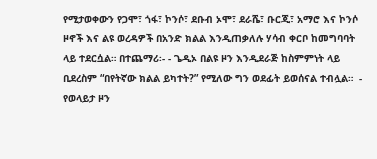የሚታወቀውን የጋሞ፣ ጎፋ፣ ኮንሶ፣ ደቡብ ኦሞ፣ ደራሼ፣ ቡርጂ፣ አማሮ እና ኮንሶ ዞኖች እና ልዩ ወረዳዎች በአንድ ክልል እንዲጠቃለሉ ሃሳብ ቀርቦ ከመግባባት ላይ ተደርሷል። በተጨማሪ፡- - ጌዲኦ በልዩ ዞን እንዲደራጅ ከስምምነት ላይ ቢደረስም “በየትኛው ክልል ይካተት?” የሚለው ግን ወደፊት ይወሰናል ተብሏል።  - የወላይታ ዞን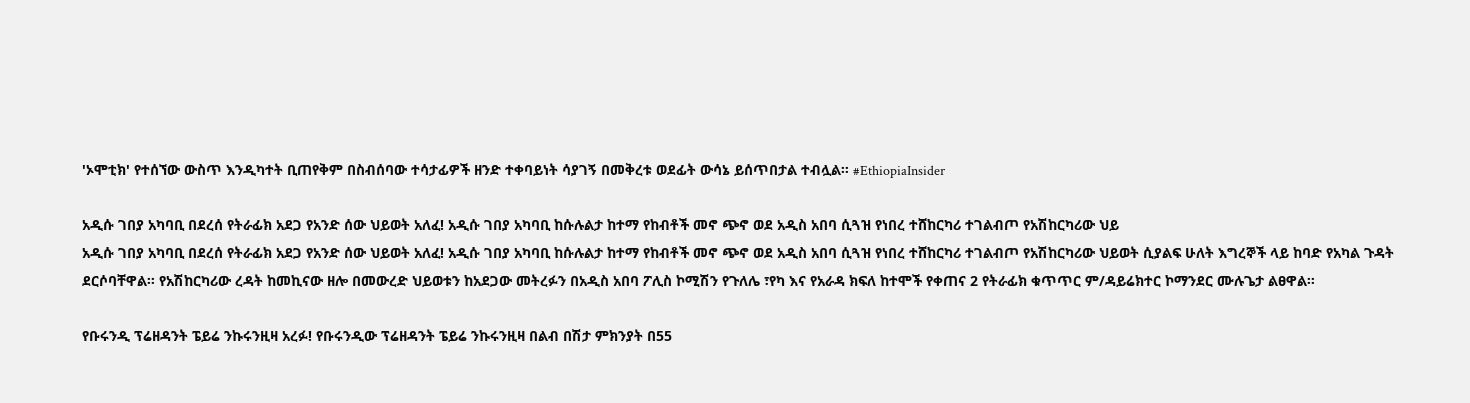'ኦሞቲክ' የተሰኘው ውስጥ እንዲካተት ቢጠየቅም በስብሰባው ተሳታፊዎች ዘንድ ተቀባይነት ሳያገኝ በመቅረቱ ወደፊት ውሳኔ ይሰጥበታል ተብሏል፡፡ #EthiopiaInsider

አዲሱ ገበያ አካባቢ በደረሰ የትራፊክ አደጋ የአንድ ሰው ህይወት አለፈ! አዲሱ ገበያ አካባቢ ከሱሉልታ ከተማ የከብቶች መኖ ጭኖ ወደ አዲስ አበባ ሲጓዝ የነበረ ተሸከርካሪ ተገልብጦ የአሽከርካሪው ህይ
አዲሱ ገበያ አካባቢ በደረሰ የትራፊክ አደጋ የአንድ ሰው ህይወት አለፈ! አዲሱ ገበያ አካባቢ ከሱሉልታ ከተማ የከብቶች መኖ ጭኖ ወደ አዲስ አበባ ሲጓዝ የነበረ ተሸከርካሪ ተገልብጦ የአሽከርካሪው ህይወት ሲያልፍ ሁለት እግረኞች ላይ ከባድ የአካል ጉዳት ደርሶባቸዋል፡፡ የአሽከርካሪው ረዳት ከመኪናው ዘሎ በመውረድ ህይወቱን ከአደጋው መትረፉን በአዲስ አበባ ፖሊስ ኮሚሽን የጉለሌ ፣የካ እና የአራዳ ክፍለ ከተሞች የቀጠና 2 የትራፊክ ቁጥጥር ም/ዳይሬክተር ኮማንደር ሙሉጌታ ልፀዋል፡፡

የቡሩንዲ ፕሬዘዳንት ፔይሬ ንኩሩንዚዛ አረፉ! የቡሩንዲው ፕሬዘዳንት ፔይሬ ንኩሩንዚዛ በልብ በሽታ ምክንያት በ55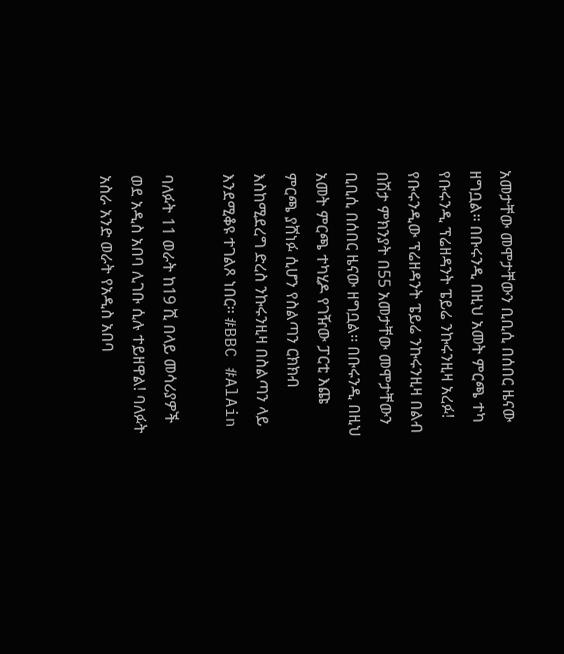አመታቸው መሞታቸውን ቢቢሲ በሰበር ዜናው ዘግቧል፡፡ በቡሩንዲ በዚህ አመት ምርጫ ተካ
የቡሩንዲ ፕሬዘዳንት ፔይሬ ንኩሩንዚዛ አረፉ! የቡሩንዲው ፕሬዘዳንት ፔይሬ ንኩሩንዚዛ በልብ በሽታ ምክንያት በ55 አመታቸው መሞታቸውን ቢቢሲ በሰበር ዜናው ዘግቧል፡፡ በቡሩንዲ በዚህ አመት ምርጫ ተካሂዶ የገዥው ፓርቲ እጩ ምርጫ ያሸነፉ ሲሆን የስልጣን ርክክብ እስከሚደረግ ድረስ ንኩሩንዚዛ በስልጣን ላይ እንደሚቆዩ ተገልጾ ነበር፡፡ #BBC #AlAin

ባለፉት 11 ወራት ከ19 ሺ በላይ መሳሪያዎች ወደ አዲስ አበባ ሊገቡ ሲሉ ተይዘዋል! ባለፉት አስራ አንድ ወራት የአዲስ አበባ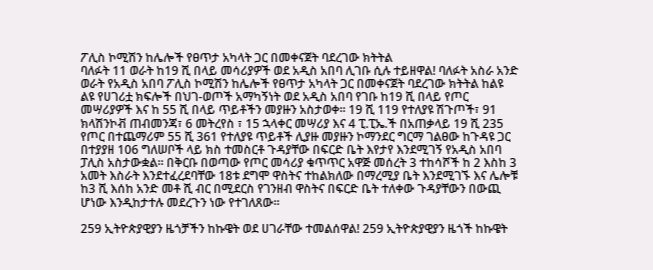ፖሊስ ኮሚሽን ከሌሎች የፀጥታ አካላት ጋር በመቀናጀት ባደረገው ክትትል
ባለፉት 11 ወራት ከ19 ሺ በላይ መሳሪያዎች ወደ አዲስ አበባ ሊገቡ ሲሉ ተይዘዋል! ባለፉት አስራ አንድ ወራት የአዲስ አበባ ፖሊስ ኮሚሽን ከሌሎች የፀጥታ አካላት ጋር በመቀናጀት ባደረገው ክትትል ከልዩ ልዩ የሀገሪቷ ክፍሎች በህገ-ወጦች አማካኝነት ወደ አዲስ አበባ የገቡ ከ19 ሺ በላይ የጦር መሣሪያዎች እና ከ 55 ሺ በላይ ጥይቶችን መያዙን አስታወቀ፡፡ 19 ሺ 119 የተለያዩ ሽጉጦች፣ 91 ክላሽንኮቭ ጠብመንጃ፣ 6 መትረየስ ፣ 15 ኋላቀር መሣሪያ እና 4 ፒ.ፒኤ.ች በአጠቃላይ 19 ሺ 235 የጦር በተጨማሪም 55 ሺ 361 የተለያዩ ጥይቶች ሊያዙ መያዙን ኮማንደር ግርማ ገልፀው ከጉዳዩ ጋር በተያያዘ 106 ግለሠቦች ላይ ክስ ተመስርቶ ጉዳያቸው በፍርድ ቤት እየታየ እንደሚገኝ የአዲስ አበባ ፓሊስ አስታውቋል፡፡ በቅርቡ በወጣው የጦር መሳሪያ ቁጥጥር አዋጅ መሰረት 3 ተከሳሾች ከ 2 እስከ 3 አመት እስራት እንደተፈረደባቸው 18ቱ ደግሞ ዋስትና ተከልክለው በማረሚያ ቤት እንደሚገኙ እና ሌሎቹ ከ3 ሺ እሰከ አንድ መቶ ሺ ብር በሚደርስ የገንዘብ ዋስትና በፍርድ ቤት ተለቀው ጉዳያቸውን በውጪ ሆነው እንዲከታተሉ መደረጉን ነው የተገለጸው፡፡

259 ኢትዮጵያዊያን ዜጎቻችን ከኩዌት ወደ ሀገራቸው ተመልሰዋል! 259 ኢትዮጵያዊያን ዜጎች ከኩዌት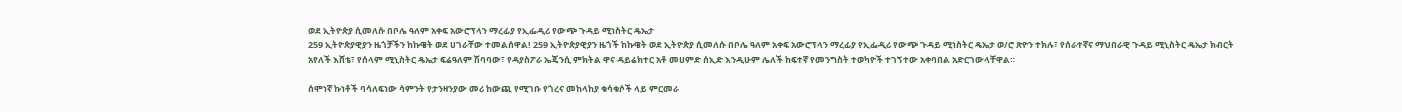ወደ ኢትዮጵያ ሲመለሱ በቦሌ ዓለም አቀፍ አውሮፕላን ማረፊያ የኢፌዲሪ የውጭ ጉዳይ ሚነስትር ዴኤታ
259 ኢትዮጵያዊያን ዜጎቻችን ከኩዌት ወደ ሀገራቸው ተመልሰዋል! 259 ኢትዮጵያዊያን ዜጎች ከኩዌት ወደ ኢትዮጵያ ሲመለሱ በቦሌ ዓለም አቀፍ አውሮፕላን ማረፊያ የኢፌዲሪ የውጭ ጉዳይ ሚነስትር ዴኤታ ወ/ሮ ጽዮን ተክሉ፣ የሰራተኛና ማህበራዊ ጉዳይ ሚኒስትር ዴኤታ ክብርት አየለች እሸቴ፣ የሰላም ሚኒስትር ዴኤታ ፍሬዓለም ሽባባው፣ የዳያስፖራ ኤጄንሲ ምክትል ዋና ዳይሬክተር አቶ መሀምድ ሰኢድ እንዲሁም ሌለች ከፍተኛ የመንግስት ተወካዮች ተገኝተው አቀባበል አድርገውላቸዋል።

ሰሞነኛ ኩነቶች ባሳለፍነው ሳምንት የታንዛንያው መሪ ከውጪ የሚገቡ የጎረና መከላከያ ቁሳቁሶች ላይ ምርመራ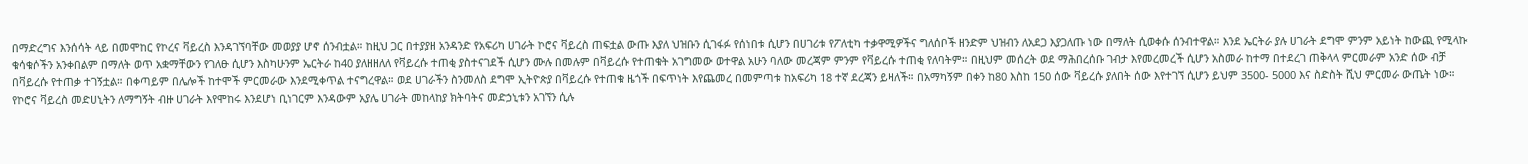በማድረግና እንሰሳት ላይ በመሞከር የኮረና ቫይረስ እንዳገኘባቸው መወያያ ሆኖ ሰንብቷል። ከዚህ ጋር በተያያዘ አንዳንድ የአፍሪካ ሀገራት ኮሮና ቫይረስ ጠፍቷል ውጡ እያለ ህዝቡን ሲገፋፉ የሰነበቱ ሲሆን በሀገሪቱ የፖለቲካ ተቃዋሚዎችና ግለሰቦች ዘንድም ህዝብን ለአደጋ እያጋለጡ ነው በማለት ሲወቀሱ ሰንብተዋል። እንደ ኤርትራ ያሉ ሀገራት ደግሞ ምንም አይነት ከውጪ የሚላኩ ቁሳቁሶችን አንቀበልም በማለት ወጥ አቋማቸውን የገለፁ ሲሆን እስካሁንም ኤርትራ ከ40 ያለዘዘለለ የቫይረሱ ተጠቂ ያስተናገደች ሲሆን ሙሉ በመሉም በቫይረሱ የተጠቁት አገግመው ወተዋል አሁን ባለው መረጃም ምንም የቫይረሱ ተጠቂ የለባትም። በዚህም መሰረት ወደ ማሕበረሰቡ ገብታ እየመረመረች ሲሆን አስመራ ከተማ በተደረገ ጠቅላላ ምርመራም አንድ ሰው ብቻ በቫይረሱ የተጠቃ ተገኝቷል። በቀጣይም በሌሎች ከተሞች ምርመራው እንደሚቀጥል ተናግረዋል። ወደ ሀገራችን ስንመለስ ደግሞ ኢትዮጵያ በቫይረሱ የተጠቁ ዜጎች በፍጥነት እየጨመረ በመምጣቱ ከአፍሪካ 18 ተኛ ደረጃን ይዛለች። በአማካኝም በቀን ከ80 እስከ 150 ሰው ቫይረሱ ያለበት ሰው እየተገኘ ሲሆን ይህም 3500- 5000 እና ስድስት ሺህ ምርመራ ውጤት ነው። የኮሮና ቫይረስ መድሀኒትን ለማግኝት ብዙ ሀገራት እየሞከሩ እንደሆነ ቢነገርም እንዳውም አያሌ ሀገራት መከላከያ ክትባትና መድኃኒቱን አገኘን ሲሉ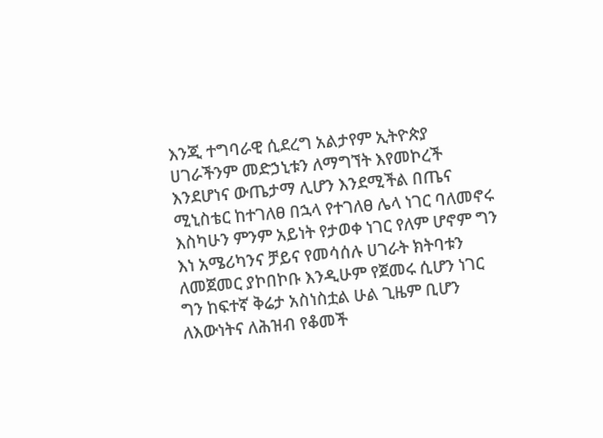እንጂ ተግባራዊ ሲደረግ አልታየም ኢትዮጵያ ሀገራችንም መድኃኒቱን ለማግኘት እየመኮረች እንደሆነና ውጤታማ ሊሆን እንደሚችል በጤና ሚኒስቴር ከተገለፀ በኋላ የተገለፀ ሌላ ነገር ባለመኖሩ እስካሁን ምንም አይነት የታወቀ ነገር የለም ሆኖም ግን እነ አሜሪካንና ቻይና የመሳሰሉ ሀገራት ክትባቱን ለመጀመር ያኮበኮቡ እንዲሁም የጀመሩ ሲሆን ነገር ግን ከፍተኛ ቅሬታ አስነስቷል ሁል ጊዜም ቢሆን ለእውነትና ለሕዝብ የቆመች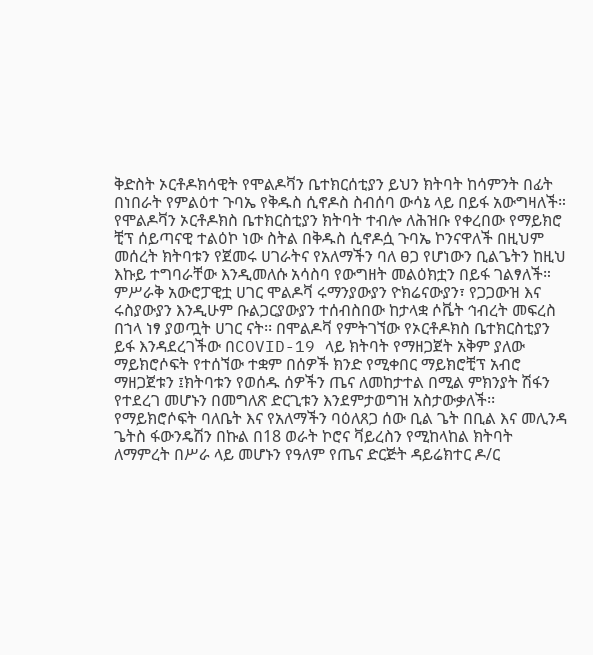ቅድስት ኦርቶዶክሳዊት የሞልዶቫን ቤተክርሰቲያን ይህን ክትባት ከሳምንት በፊት በነበራት የምልዕተ ጉባኤ የቅዱስ ሲኖዶስ ስብሰባ ውሳኔ ላይ በይፋ አውግዛለች። የሞልዶቫን ኦርቶዶክስ ቤተክርስቲያን ክትባት ተብሎ ለሕዝቡ የቀረበው የማይክሮ ቺፕ ሰይጣናዊ ተልዕኮ ነው ስትል በቅዱስ ሲኖዶሷ ጉባኤ ኮንናዋለች በዚህም መሰረት ክትባቱን የጀመሩ ሀገራትና የአለማችን ባለ ፀጋ የሆነውን ቢልጌትን ከዚህ እኩይ ተግባራቸው እንዲመለሱ አሳስባ የውግዘት መልዕክቷን በይፋ ገልፃለች። ምሥራቅ አውሮፓዊቷ ሀገር ሞልዶቫ ሩማንያውያን ዮክሬናውያን፣ የጋጋውዝ እና ሩስያውያን እንዲሁም ቡልጋርያውያን ተሰብስበው ከታላቋ ሶቬት ኅብረት መፍረስ በኀላ ነፃ ያወጧት ሀገር ናት፡፡ በሞልዶቫ የምትገኘው የኦርቶዶክስ ቤተክርስቲያን ይፋ እንዳደረገችው በCOVID-19 ላይ ክትባት የማዘጋጀት አቅም ያለው ማይክሮሶፍት የተሰኘው ተቋም በሰዎች ክንድ የሚቀበር ማይክሮቺፕ አብሮ ማዘጋጀቱን ፤ክትባቱን የወሰዱ ሰዎችን ጤና ለመከታተል በሚል ምክንያት ሽፋን የተደረገ መሆኑን በመግለጽ ድርጊቱን እንደምታወግዝ አስታውቃለች፡፡የማይክሮሶፍት ባለቤት እና የአለማችን ባዕለጸጋ ሰው ቢል ጌት በቢል እና መሊንዳ ጌትስ ፋውንዴሽን በኩል በ18 ወራት ኮሮና ቫይረስን የሚከላከል ክትባት ለማምረት በሥራ ላይ መሆኑን የዓለም የጤና ድርጅት ዳይሬክተር ዶ/ር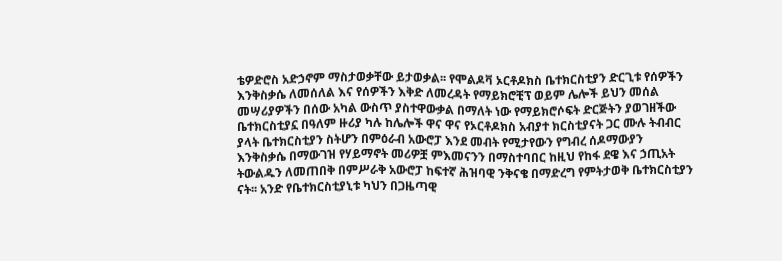ቴዎድሮስ አድኃኖም ማስታወቃቸው ይታወቃል፡፡ የሞልዶቫ ኦርቶዶክስ ቤተክርስቲያን ድርጊቱ የሰዎችን እንቅስቃሴ ለመሰለል እና የሰዎችን እቅድ ለመረዳት የማይክሮቺፕ ወይም ሌሎች ይህን መሰል መሣሪያዎችን በሰው አካል ውስጥ ያስተዋውቃል በማለት ነው የማይክሮሶፍት ድርጅትን ያወገዘችው ቤተክርስቲያኗ በዓለም ዙሪያ ካሉ ከሌሎች ዋና ዋና የኦርቶዶክስ አብያተ ክርስቲያናት ጋር ሙሉ ትብብር ያላት ቤተክርስቲያን ስትሆን በምዕራብ አውሮፓ እንደ መብት የሚታየውን የግብረ ሰዶማውያን እንቅስቃሴ በማውገዝ የሃይማኖት መሪዎቿ ምእመናንን በማስተባበር ከዚህ የከፋ ደዌ እና ኃጢአት ትውልዱን ለመጠበቅ በምሥራቅ አውሮፓ ከፍተኛ ሕዝባዊ ንቅናቄ በማድረግ የምትታወቅ ቤተክርስቲያን ናት፡፡ አንድ የቤተክርስቲያኒቱ ካህን በጋዜጣዊ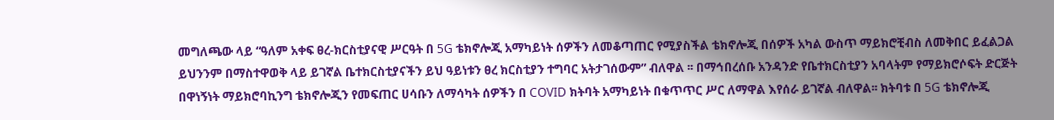መግለጫው ላይ “ዓለም አቀፍ ፀረ-ክርስቲያናዊ ሥርዓት በ 5G ቴክኖሎጂ አማካይነት ሰዎችን ለመቆጣጠር የሚያስችል ቴክኖሎጂ በሰዎች አካል ውስጥ ማይክሮቺብስ ለመቅበር ይፈልጋል ይህንንም በማስተዋወቅ ላይ ይገኛል ቤተክርስቲያናችን ይህ ዓይነቱን ፀረ ክርስቲያን ተግባር አትታገሰውም” ብለዋል ፡፡ በማኅበረሰቡ አንዳንድ የቤተክርስቲያን አባላትም የማይክሮሶፍት ድርጅት በዋነኝነት ማይክሮባኪንግ ቴክኖሎጂን የመፍጠር ሀሳቡን ለማሳካት ሰዎችን በ COVID ክትባት አማካይነት በቁጥጥር ሥር ለማዋል እየሰራ ይገኛል ብለዋል፡፡ ክትባቱ በ 5G ቴክኖሎጂ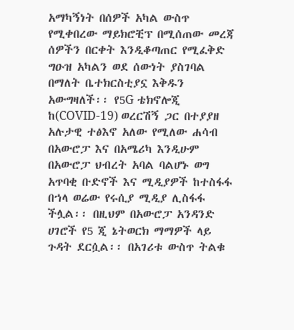አማካኝነት በሰዎች አካል ውስጥ የሚቀበረው ማይክሮቺፕ በሚሰጠው መረጃ ሰዎችን በርቀት እንዲቆጣጠር የሚፈቅድ ግዑዝ አካልን ወደ ሰውነት ያስገባል በማለት ቤተክርስቲያኗ እቅዱን አውግዛለች፡፡ የ5G ቴክኖሎጂ ከ(COVID-19) ወረርሽኝ ጋር በተያያዘ አሉታዊ ተፅእኖ አለው የሚለው ሐሳብ በአውሮፓ እና በአሜሪካ እንዲሁም በአውሮፓ ህብረት አባል ባልሆኑ ወግ አጥባቂ ቡድኖች እና ሚዲያዎች ከተስፋፋ በኀላ ወሬው የሩሲያ ሚዲያ ሊስፋፋ ችሏል፡፡ በዚህም በአውሮፓ አንዳንድ ሀገሮች የ5 ጂ ኔትወርክ ማማዎች ላይ ጉዳት ደርሷል፡፡ በአገሪቱ ውስጥ ትልቁ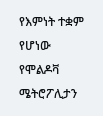የእምነት ተቋም የሆነው የሞልዶቫ ሜትሮፖሊታን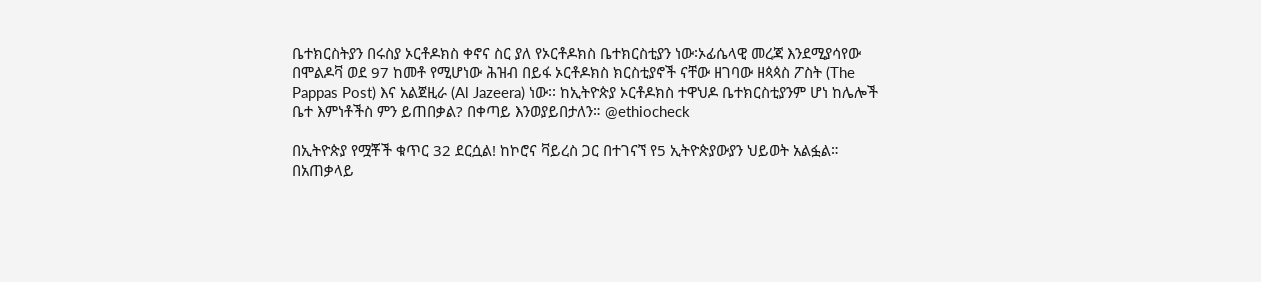ቤተክርስትያን በሩስያ ኦርቶዶክስ ቀኖና ስር ያለ የኦርቶዶክስ ቤተክርስቲያን ነው፡ኦፊሴላዊ መረጃ እንደሚያሳየው በሞልዶቫ ወደ 97 ከመቶ የሚሆነው ሕዝብ በይፋ ኦርቶዶክስ ክርስቲያኖች ናቸው ዘገባው ዘጳጳስ ፖስት (The Pappas Post) እና አልጀዚራ (Al Jazeera) ነው፡፡ ከኢትዮጵያ ኦርቶዶክስ ተዋህዶ ቤተክርስቲያንም ሆነ ከሌሎች ቤተ እምነቶችስ ምን ይጠበቃል? በቀጣይ እንወያይበታለን። @ethiocheck

በኢትዮጵያ የሟቾች ቁጥር 32 ደርሷል! ከኮሮና ቫይረስ ጋር በተገናኘ የ5 ኢትዮጵያውያን ህይወት አልፏል። በአጠቃላይ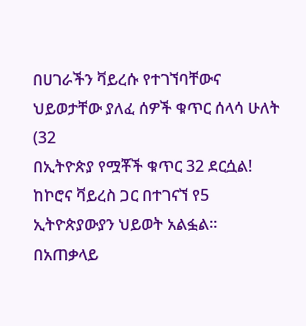በሀገራችን ቫይረሱ የተገኘባቸውና ህይወታቸው ያለፈ ሰዎች ቁጥር ሰላሳ ሁለት (32
በኢትዮጵያ የሟቾች ቁጥር 32 ደርሷል! ከኮሮና ቫይረስ ጋር በተገናኘ የ5 ኢትዮጵያውያን ህይወት አልፏል። በአጠቃላይ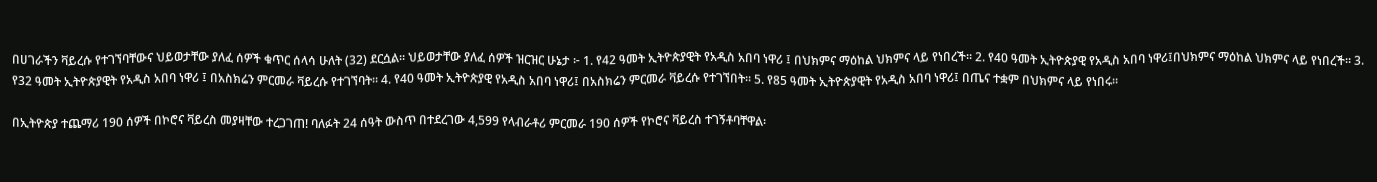በሀገራችን ቫይረሱ የተገኘባቸውና ህይወታቸው ያለፈ ሰዎች ቁጥር ሰላሳ ሁለት (32) ደርሷል። ህይወታቸው ያለፈ ሰዎች ዝርዝር ሁኔታ ፦ 1. የ42 ዓመት ኢትዮጵያዊት የአዲስ አበባ ነዋሪ ፤ በህክምና ማዕከል ህክምና ላይ የነበረች። 2. የ40 ዓመት ኢትዮጵያዊ የአዲስ አበባ ነዋሪ፤በህክምና ማዕከል ህክምና ላይ የነበረች። 3. የ32 ዓመት ኢትዮጵያዊት የአዲስ አበባ ነዋሪ ፤ በአስክሬን ምርመራ ቫይረሱ የተገኘባት። 4. የ40 ዓመት ኢትዮጵያዊ የአዲስ አበባ ነዋሪ፤ በአስክሬን ምርመራ ቫይረሱ የተገኘበት። 5. የ85 ዓመት ኢትዮጵያዊት የአዲስ አበባ ነዋሪ፤ በጤና ተቋም በህክምና ላይ የነበሩ።

በኢትዮጵያ ተጨማሪ 190 ሰዎች በኮሮና ቫይረስ መያዛቸው ተረጋገጠ! ባለፉት 24 ሰዓት ውስጥ በተደረገው 4,599 የላብራቶሪ ምርመራ 190 ሰዎች የኮሮና ቫይረስ ተገኝቶባቸዋል፡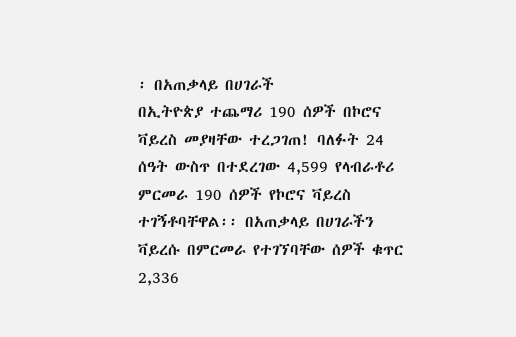፡ በአጠቃላይ በሀገራች
በኢትዮጵያ ተጨማሪ 190 ሰዎች በኮሮና ቫይረስ መያዛቸው ተረጋገጠ! ባለፉት 24 ሰዓት ውስጥ በተደረገው 4,599 የላብራቶሪ ምርመራ 190 ሰዎች የኮሮና ቫይረስ ተገኝቶባቸዋል፡፡ በአጠቃላይ በሀገራችን ቫይረሱ በምርመራ የተገኘባቸው ሰዎች ቁጥር 2,336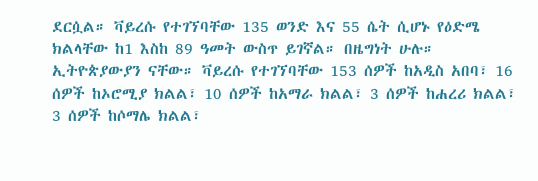ደርሷል። ቫይረሱ የተገኘባቸው 135 ወንድ እና 55 ሴት ሲሆኑ የዕድሜ ክልላቸው ከ1 እስከ 89 ዓመት ውስጥ ይገኛል። በዜግነት ሁሉ። ኢትዮጵያውያን ናቸው። ቫይረሱ የተገኘባቸው 153 ሰዎች ከአዲስ አበባ፣ 16 ሰዎች ከኦሮሚያ ክልል፣ 10 ሰዎች ከአማራ ክልል፣ 3 ሰዎች ከሐረሪ ክልል፣ 3 ሰዎች ከሶማሌ ክልል፣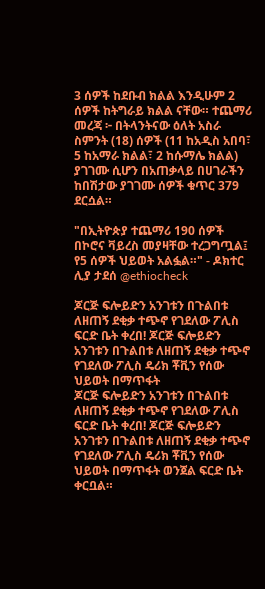3 ሰዎች ከደቡብ ክልል እንዲሁም 2 ሰዎች ከትግራይ ክልል ናቸው። ተጨማሪ መረጃ ፦ በትላንትናው ዕለት አስራ ስምንት (18) ሰዎች (11 ከአዲስ አበባ፣ 5 ከአማራ ክልል፣ 2 ከሱማሌ ክልል) ያገገሙ ሲሆን በአጠቃላይ በሀገራችን ከበሽታው ያገገሙ ሰዎች ቁጥር 379 ደርሷል።

"በኢትዮጵያ ተጨማሪ 190 ሰዎች በኮሮና ቫይረስ መያዛቸው ተረጋግጧል፤ የ5 ሰዎች ህይወት አልፏል።" - ዶክተር ሊያ ታደሰ @ethiocheck

ጆርጅ ፍሎይድን አንገቱን በጉልበቱ ለዘጠኝ ደቂቃ ተጭኖ የገደለው ፖሊስ ፍርድ ቤት ቀረበ! ጆርጅ ፍሎይድን አንገቱን በጉልበቱ ለዘጠኝ ደቂቃ ተጭኖ የገደለው ፖሊስ ዴሪክ ቾቪን የሰው ህይወት በማጥፋት
ጆርጅ ፍሎይድን አንገቱን በጉልበቱ ለዘጠኝ ደቂቃ ተጭኖ የገደለው ፖሊስ ፍርድ ቤት ቀረበ! ጆርጅ ፍሎይድን አንገቱን በጉልበቱ ለዘጠኝ ደቂቃ ተጭኖ የገደለው ፖሊስ ዴሪክ ቾቪን የሰው ህይወት በማጥፋት ወንጀል ፍርድ ቤት ቀርቧል።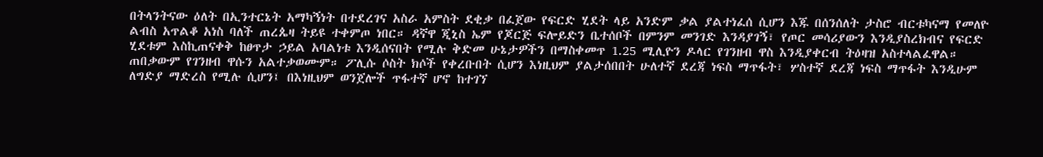በትላንትናው ዕለት በኢንተርኔት አማካኝነት በተደረገና አስራ አምስት ደቂቃ በፈጀው የፍርድ ሂደት ላይ አንድም ቃል ያልተነፈሰ ሲሆን እጁ በሰንሰለት ታስሮ ብርቱካናማ የመለዮ ልብስ አጥልቆ አነስ ባለች ጠረጴዛ ትይዩ ተቀምጦ ነበር። ዳኛዋ ጂኒስ ኤም የጆርጅ ፍሎይድን ቤተሰቦች በምንም መንገድ እንዳያገኝ፣ የጦር መሳሪያውን እንዲያስረክብና የፍርድ ሂደቱም እስኪጠናቀቅ ከፀጥታ ኃይል አባልነቱ እንዲሰናበት የሚሉ ቅድመ ሁኔታዎችን በማስቀመጥ 1.25 ሚሊዮን ዶላር የገንዘብ ዋስ እንዲያቀርብ ትዕዛዝ አስተላልፈዋል። ጠበቃውም የገንዘብ ዋሱን አልተቃወሙም። ፖሊሱ ሶስት ክሶች የቀረቡበት ሲሆን እነዚህም ያልታሰበበት ሁለተኛ ደረጃ ነፍስ ማጥፋት፣ ሦስተኛ ደረጃ ነፍስ ማጥፋት እንዲሁም ለግድያ ማድረስ የሚሉ ሲሆን፤ በእነዚህም ወንጀሎች ጥፋተኛ ሆኖ ከተገኘ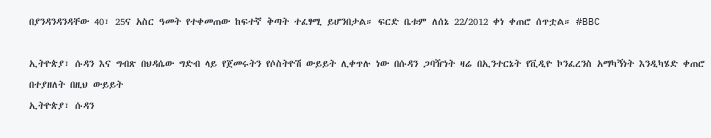በያንዳንዳንዳቸው 40፣ 25ና አስር ዓመት የተቀመጠው ከፍተኛ ቅጣት ተፈፃሚ ይሆንበታል። ፍርድ ቤቱም ለሰኔ 22/2012 ቀነ ቀጠሮ ሰጥቷል። #BBC

ኢትዮጵያ፣ ሱዳን እና ግብጽ በህዳሴው ግድብ ላይ የጀመሩትን የሶስትዮሽ ውይይት ሊቀጥሉ ነው በሱዳን ጋባዥነት ዛሬ በኢንተርኔት የቪዲዮ ኮንፈረንስ አማካኝነት እንዲካሄድ ቀጠሮ በተያዘለት በዚህ ውይይት
ኢትዮጵያ፣ ሱዳን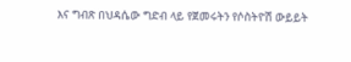እና ግብጽ በህዳሴው ግድብ ላይ የጀመሩትን የሶስትዮሽ ውይይት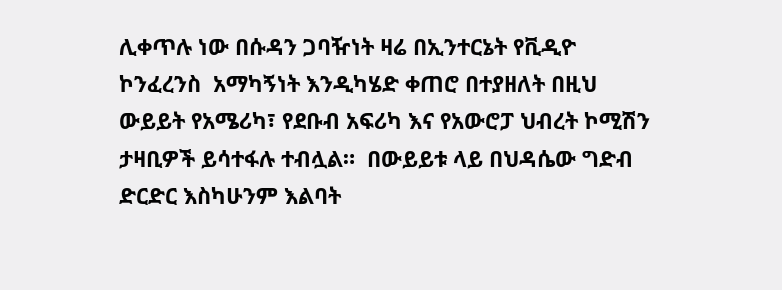ሊቀጥሉ ነው በሱዳን ጋባዥነት ዛሬ በኢንተርኔት የቪዲዮ ኮንፈረንስ  አማካኝነት እንዲካሄድ ቀጠሮ በተያዘለት በዚህ ውይይት የአሜሪካ፣ የደቡብ አፍሪካ እና የአውሮፓ ህብረት ኮሚሽን ታዛቢዎች ይሳተፋሉ ተብሏል።  በውይይቱ ላይ በህዳሴው ግድብ ድርድር እስካሁንም እልባት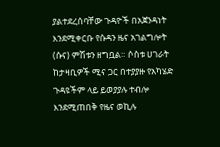ያልተደረሰባቸው ጉዳዮች በአጀንዳነት እንደሚቀርቡ የሱዳን ዜና አገልግሎት (ሱና) ምሽቱን ዘግቧል። ሶስቱ ሀገራት ከታዛቢዎች ሚና ጋር በተያያዙ የአካሄድ ጉዳዩችም ላይ ይወያያሉ ተብሎ እንደሚጠበቅ የዜና ወኪሉ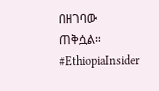በዘገባው ጠቅሷል።  #EthiopiaInsider